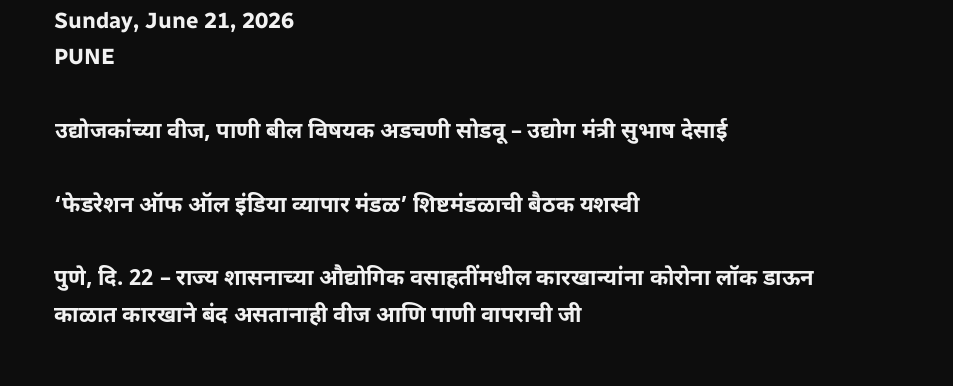Sunday, June 21, 2026
PUNE

उद्योजकांच्या वीज, पाणी बील विषयक अडचणी सोडवू – उद्योग मंत्री सुभाष देसाई

‘फेडरेशन ऑफ ऑल इंडिया व्यापार मंडळ’ शिष्टमंडळाची बैठक यशस्वी

पुणे, दि. 22 – राज्य शासनाच्या औद्योगिक वसाहतींमधील कारखान्यांना कोरोना लॉक डाऊन काळात कारखाने बंद असतानाही वीज आणि पाणी वापराची जी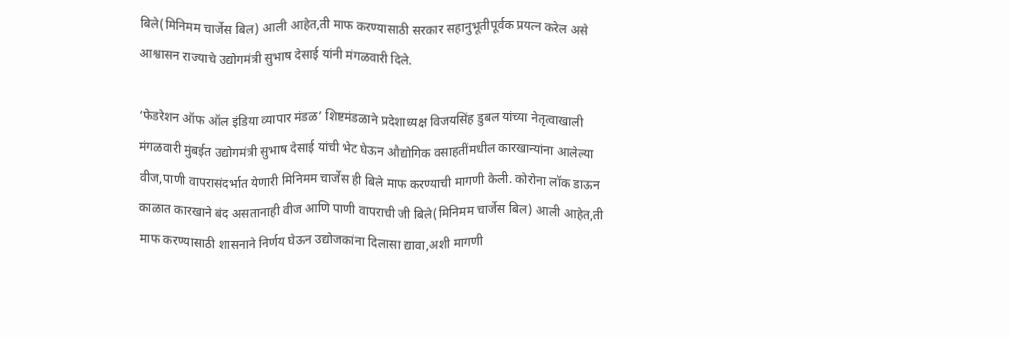बिले(मिनिमम चार्जेस बिल) आली आहेत,ती माफ करण्यासाठी सरकार सहानुभूतीपूर्वक प्रयत्न करेल असे आश्वासन राज्याचे उद्योगमंत्री सुभाष देसाई यांनी मंगळवारी दिले.

‘फेडरेशन ऑफ ऑल इंडिया व्यापार मंडळ’ शिष्टमंडळाने प्रदेशाध्यक्ष विजयसिंह डुबल यांच्या नेतृत्वाखाली मंगळवारी मुंबईत उद्योगमंत्री सुभाष देसाई यांची भेट घेऊन औद्योगिक वसाहतींमधील कारखान्यांना आलेल्या वीज,पाणी वापरासंदर्भात येणारी मिनिमम चार्जेस ही बिले माफ करण्याची मागणी केली. कोरोना लॉक डाऊन काळात कारखाने बंद असतानाही वीज आणि पाणी वापराची जी बिले(मिनिमम चार्जेस बिल) आली आहेत,ती माफ करण्यासाठी शासनाने निर्णय घेऊन उद्योजकांना दिलासा द्यावा,अशी मागणी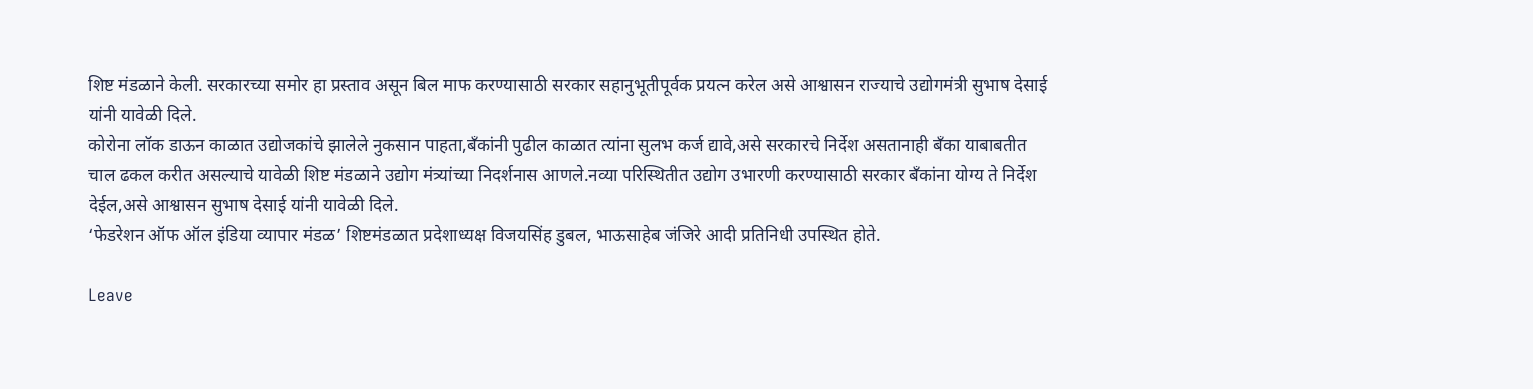शिष्ट मंडळाने केली. सरकारच्या समोर हा प्रस्ताव असून बिल माफ करण्यासाठी सरकार सहानुभूतीपूर्वक प्रयत्न करेल असे आश्वासन राज्याचे उद्योगमंत्री सुभाष देसाई यांनी यावेळी दिले.
कोरोना लॉक डाऊन काळात उद्योजकांचे झालेले नुकसान पाहता,बँकांनी पुढील काळात त्यांना सुलभ कर्ज द्यावे,असे सरकारचे निर्देश असतानाही बँका याबाबतीत चाल ढकल करीत असल्याचे यावेळी शिष्ट मंडळाने उद्योग मंत्र्यांच्या निदर्शनास आणले.नव्या परिस्थितीत उद्योग उभारणी करण्यासाठी सरकार बँकांना योग्य ते निर्देश देईल,असे आश्वासन सुभाष देसाई यांनी यावेळी दिले.
‘फेडरेशन ऑफ ऑल इंडिया व्यापार मंडळ’ शिष्टमंडळात प्रदेशाध्यक्ष विजयसिंह डुबल, भाऊसाहेब जंजिरे आदी प्रतिनिधी उपस्थित होते.

Leave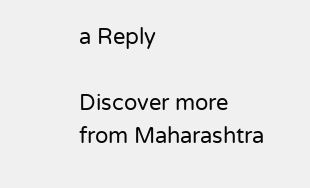a Reply

Discover more from Maharashtra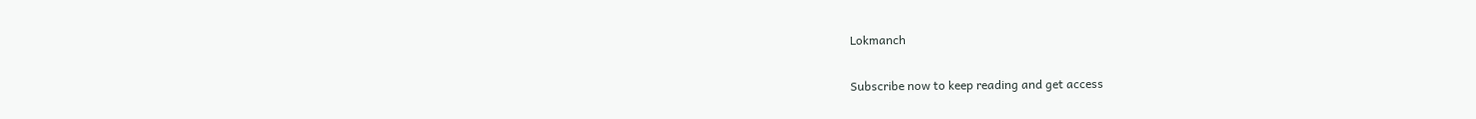Lokmanch

Subscribe now to keep reading and get access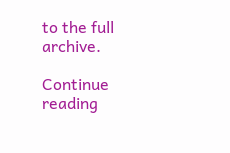to the full archive.

Continue reading